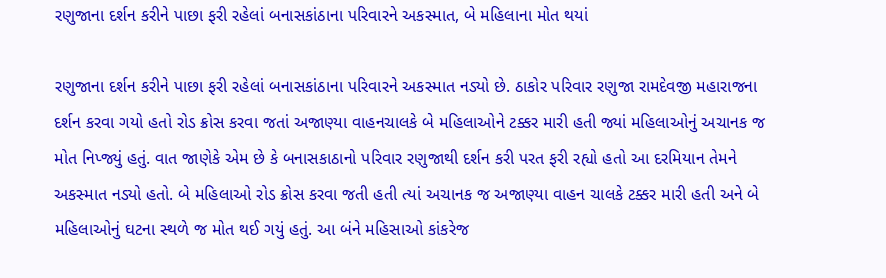રણુજાના દર્શન કરીને પાછા ફરી રહેલાં બનાસકાંઠાના પરિવારને અકસ્માત, બે મહિલાના મોત થયાં

રણુજાના દર્શન કરીને પાછા ફરી રહેલાં બનાસકાંઠાના પરિવારને અકસ્માત નડ્યો છે. ઠાકોર પરિવાર રણુજા રામદેવજી મહારાજના દર્શન કરવા ગયો હતો રોડ ક્રોસ કરવા જતાં અજાણ્યા વાહનચાલકે બે મહિલાઓને ટક્કર મારી હતી જ્યાં મહિલાઓનું અચાનક જ મોત નિપ્જ્યું હતું. વાત જાણેકે એમ છે કે બનાસકાઠાનો પરિવાર રણુજાથી દર્શન કરી પરત ફરી રહ્યો હતો આ દરમિયાન તેમને અકસ્માત નડ્યો હતો. બે મહિલાઓ રોડ ક્રોસ કરવા જતી હતી ત્યાં અચાનક જ અજાણ્યા વાહન ચાલકે ટક્કર મારી હતી અને બે મહિલાઓનું ઘટના સ્થળે જ મોત થઈ ગયું હતું. આ બંને મહિસાઓ કાંકરેજ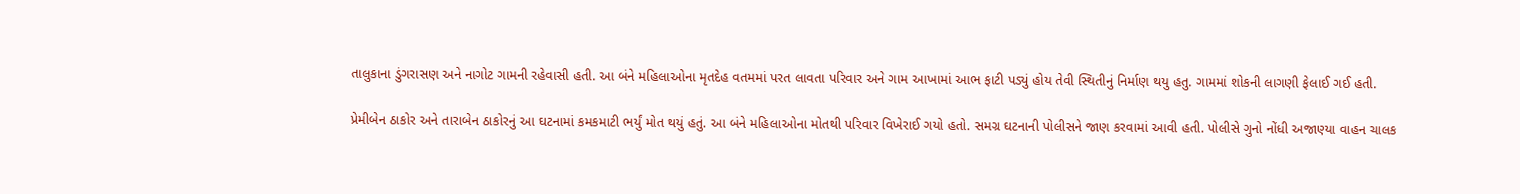તાલુકાના ડુંગરાસણ અને નાગોટ ગામની રહેવાસી હતી. આ બંને મહિલાઓના મૃતદેહ વતમમાં પરત લાવતા પરિવાર અને ગામ આખામાં આભ ફાટી પડ્યું હોય તેવી સ્થિતીનું નિર્માણ થયુ હતુ. ગામમાં શોકની લાગણી ફેલાઈ ગઈ હતી.

પ્રેમીબેન ઠાકોર અને તારાબેન ઠાકોરનું આ ઘટનામાં કમકમાટી ભર્યું મોત થયું હતું. આ બંને મહિલાઓના મોતથી પરિવાર વિખેરાઈ ગયો હતો. સમગ્ર ઘટનાની પોલીસને જાણ કરવામાં આવી હતી. પોલીસે ગુનો નોંધી અજાણ્યા વાહન ચાલક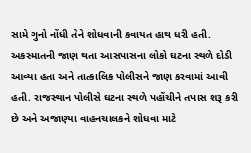સામે ગુનો નોંધી તેને શોધવાની કવાયત હાથ ધરી હતી. અકસ્માતની જાણ થતા આસપાસના લોકો ઘટના સ્થળે દોડી આવ્યા હતા અને તાત્કાલિક પોલીસને જાણ કરવામાં આવી હતી. રાજસ્થાન પોલીસે ઘટના સ્થળે પહોંચીને તપાસ શરૂ કરી છે અને અજાણ્યા વાહનચાલકને શોધવા માટે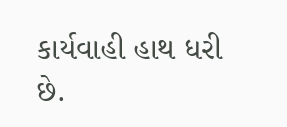કાર્યવાહી હાથ ધરી છે.